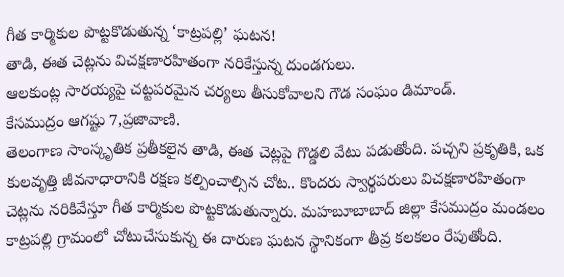గీత కార్మికుల పొట్టకొడుతున్న ‘కాట్రపల్లి’ ఘటన!
తాడి, ఈత చెట్లను విచక్షణారహితంగా నరికేస్తున్న దుండగులు.
ఆలకుంట్ల సారయ్యపై చట్టపరమైన చర్యలు తీసుకోవాలని గౌడ సంఘం డిమాండ్.
కేసముద్రం ఆగష్టు 7,ప్రజావాణి.
తెలంగాణ సాంస్కృతిక ప్రతీకలైన తాడి, ఈత చెట్లపై గొడ్డలి వేటు పడుతోంది. పచ్చని ప్రకృతికి, ఒక కులవృత్తి జీవనాధారానికి రక్షణ కల్పించాల్సిన చోట.. కొందరు స్వార్థపరులు విచక్షణారహితంగా చెట్లను నరికివేస్తూ గీత కార్మికుల పొట్టకొడుతున్నారు. మహబూబాబాద్ జిల్లా కేసముద్రం మండలం కాట్రపల్లి గ్రామంలో చోటుచేసుకున్న ఈ దారుణ ఘటన స్థానికంగా తీవ్ర కలకలం రేపుతోంది.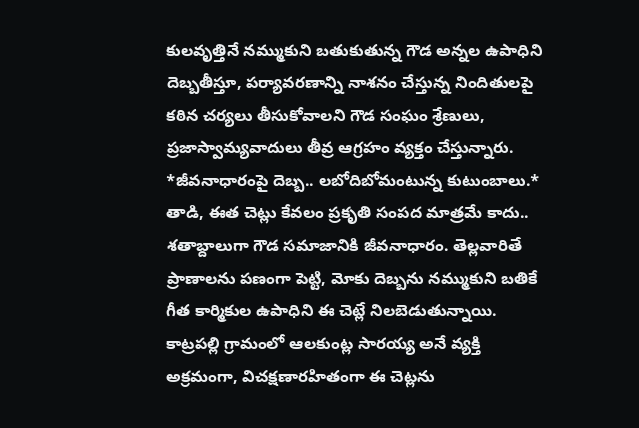కులవృత్తినే నమ్ముకుని బతుకుతున్న గౌడ అన్నల ఉపాధిని దెబ్బతీస్తూ, పర్యావరణాన్ని నాశనం చేస్తున్న నిందితులపై కఠిన చర్యలు తీసుకోవాలని గౌడ సంఘం శ్రేణులు, ప్రజాస్వామ్యవాదులు తీవ్ర ఆగ్రహం వ్యక్తం చేస్తున్నారు.
*జీవనాధారంపై దెబ్బ.. లబోదిబోమంటున్న కుటుంబాలు.*
తాడి, ఈత చెట్లు కేవలం ప్రకృతి సంపద మాత్రమే కాదు.. శతాబ్దాలుగా గౌడ సమాజానికి జీవనాధారం. తెల్లవారితే ప్రాణాలను పణంగా పెట్టి, మోకు దెబ్బను నమ్ముకుని బతికే గీత కార్మికుల ఉపాధిని ఈ చెట్లే నిలబెడుతున్నాయి. కాట్రపల్లి గ్రామంలో ఆలకుంట్ల సారయ్య అనే వ్యక్తి అక్రమంగా, విచక్షణారహితంగా ఈ చెట్లను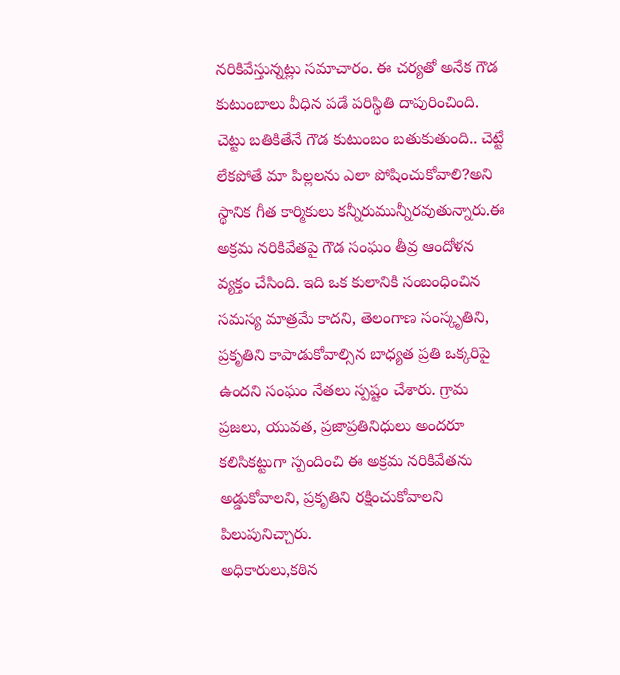నరికివేస్తున్నట్లు సమాచారం. ఈ చర్యతో అనేక గౌడ కుటుంబాలు వీధిన పడే పరిస్థితి దాపురించింది. చెట్టు బతికితేనే గౌడ కుటుంబం బతుకుతుంది.. చెట్టే లేకపోతే మా పిల్లలను ఎలా పోషించుకోవాలి?అని స్థానిక గీత కార్మికులు కన్నీరుమున్నీరవుతున్నారు.ఈ అక్రమ నరికివేతపై గౌడ సంఘం తీవ్ర ఆందోళన వ్యక్తం చేసింది. ఇది ఒక కులానికి సంబంధించిన సమస్య మాత్రమే కాదని, తెలంగాణ సంస్కృతిని, ప్రకృతిని కాపాడుకోవాల్సిన బాధ్యత ప్రతి ఒక్కరిపై ఉందని సంఘం నేతలు స్పష్టం చేశారు. గ్రామ ప్రజలు, యువత, ప్రజాప్రతినిధులు అందరూ కలిసికట్టుగా స్పందించి ఈ అక్రమ నరికివేతను అడ్డుకోవాలని, ప్రకృతిని రక్షించుకోవాలని పిలుపునిచ్చారు.
అధికారులు,కఠిన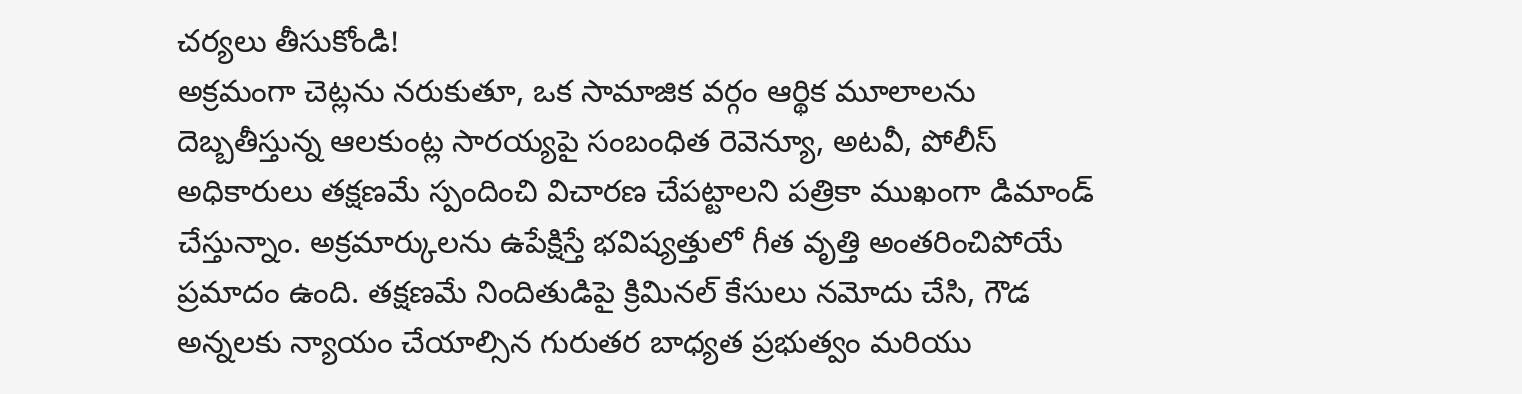చర్యలు తీసుకోండి!
అక్రమంగా చెట్లను నరుకుతూ, ఒక సామాజిక వర్గం ఆర్థిక మూలాలను దెబ్బతీస్తున్న ఆలకుంట్ల సారయ్యపై సంబంధిత రెవెన్యూ, అటవీ, పోలీస్ అధికారులు తక్షణమే స్పందించి విచారణ చేపట్టాలని పత్రికా ముఖంగా డిమాండ్ చేస్తున్నాం. అక్రమార్కులను ఉపేక్షిస్తే భవిష్యత్తులో గీత వృత్తి అంతరించిపోయే ప్రమాదం ఉంది. తక్షణమే నిందితుడిపై క్రిమినల్ కేసులు నమోదు చేసి, గౌడ అన్నలకు న్యాయం చేయాల్సిన గురుతర బాధ్యత ప్రభుత్వం మరియు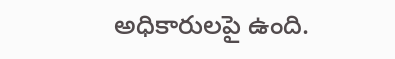అధికారులపై ఉంది.